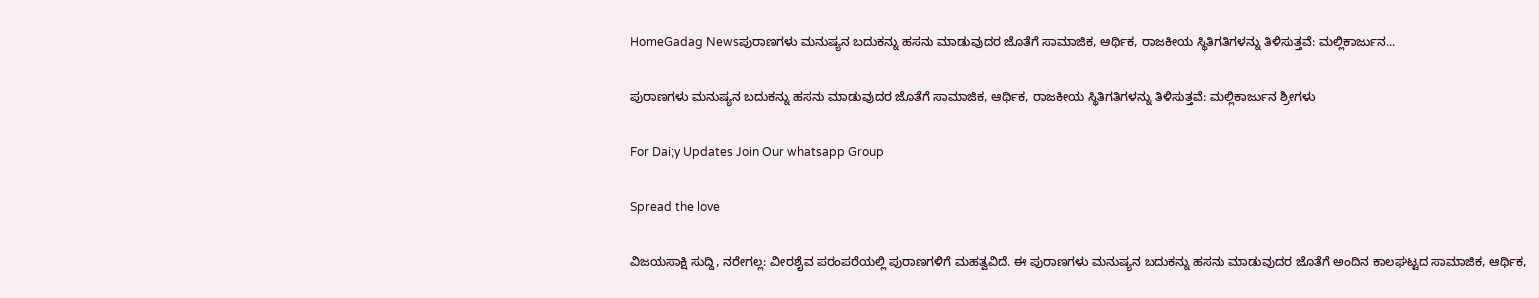HomeGadag Newsಪುರಾಣಗಳು ಮನುಷ್ಯನ ಬದುಕನ್ನು ಹಸನು ಮಾಡುವುದರ ಜೊತೆಗೆ ಸಾಮಾಜಿಕ, ಆರ್ಥಿಕ, ರಾಜಕೀಯ ಸ್ಥಿತಿಗತಿಗಳನ್ನು ತಿಳಿಸುತ್ತವೆ: ಮಲ್ಲಿಕಾರ್ಜುನ...

ಪುರಾಣಗಳು ಮನುಷ್ಯನ ಬದುಕನ್ನು ಹಸನು ಮಾಡುವುದರ ಜೊತೆಗೆ ಸಾಮಾಜಿಕ, ಆರ್ಥಿಕ, ರಾಜಕೀಯ ಸ್ಥಿತಿಗತಿಗಳನ್ನು ತಿಳಿಸುತ್ತವೆ: ಮಲ್ಲಿಕಾರ್ಜುನ ಶ್ರೀಗಳು

For Dai;y Updates Join Our whatsapp Group

Spread the love

ವಿಜಯಸಾಕ್ಷಿ ಸುದ್ದಿ, ನರೇಗಲ್ಲ: ವೀರಶೈವ ಪರಂಪರೆಯಲ್ಲಿ ಪುರಾಣಗಳಿಗೆ ಮಹತ್ವವಿದೆ. ಈ ಪುರಾಣಗಳು ಮನುಷ್ಯನ ಬದುಕನ್ನು ಹಸನು ಮಾಡುವುದರ ಜೊತೆಗೆ ಅಂದಿನ ಕಾಲಘಟ್ಟದ ಸಾಮಾಜಿಕ, ಆರ್ಥಿಕ,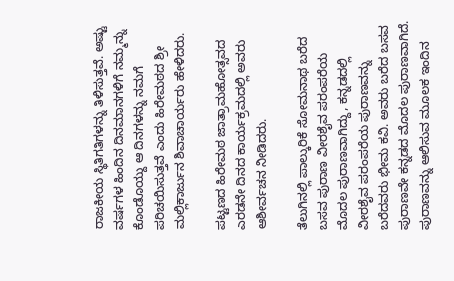ರಾಜಕೀಯ ಸ್ಥಿತಿಗತಿಗಳನ್ನು ತಿಳಿಸುತ್ತವೆ. ಅಷ್ಟು ವರ್ಷಗಳ ಹಿಂದಿನ ದಿನಮಾನಗಳಿಗೆ ನಮ್ಮನ್ನು ಕೊಂಡೊಯ್ದು ಆ ದಿನಗಳನ್ನು ನಮಗೆ ಪರಿಚಯಿಸುತ್ತವೆ ಎಂದು ಹಿರೇಮಠದ ಶ್ರೀ ಮಲ್ಲಿಕಾರ್ಜುನ ಶಿವಾಚಾರ್ಯರು ಹೇಳಿದರು.

ಪಟ್ಟಣದ ಹಿರೇಮಠ ಜಾತ್ರಾಮಹೋತ್ಸವದ ಎರಡನೇ ದಿನದ ಕಾರ್ಯಕ್ರಮದಲ್ಲಿ ಅವರು ಆಶೀರ್ವಚನ ನೀಡಿದರು.

ತೆಲುಗಿನಲ್ಲಿ ಪಾಲ್ಕುರಿಕೆ ಸೋಮನಾಥ ಬರೆದ ಬಸವ ಪುರಾಣ ವೀರಶೈವ ಪರಂಪರೆಯ ಮೊದಲ ಪುರಾಣವಾಗಿದ್ದು, ಕನ್ನಡದಲ್ಲಿ ವೀರಶೈವ ಪರಂಪರೆಯ ಪುರಾಣವನ್ನು ಬರೆದವರು ಭೀಮ ಕವಿ. ಅವರು ಬರೆದ ಬಸವ ಪುರಾಣವೇ ಕನ್ನಡದ ಮೊದಲ ಪುರಾಣವಾಗಿದೆ. ಪುರಾಣವನ್ನು ಆಲಿಸುವ ಮೂಲಕ ಇಂದಿನ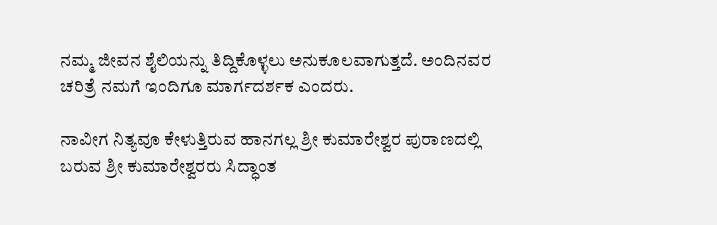ನಮ್ಮ ಜೀವನ ಶೈಲಿಯನ್ನು ತಿದ್ದಿಕೊಳ್ಳಲು ಅನುಕೂಲವಾಗುತ್ತದೆ. ಅಂದಿನವರ ಚರಿತ್ರೆ ನಮಗೆ ಇಂದಿಗೂ ಮಾರ್ಗದರ್ಶಕ ಎಂದರು.

ನಾವೀಗ ನಿತ್ಯವೂ ಕೇಳುತ್ತಿರುವ ಹಾನಗಲ್ಲ ಶ್ರೀ ಕುಮಾರೇಶ್ವರ ಪುರಾಣದಲ್ಲಿ ಬರುವ ಶ್ರೀ ಕುಮಾರೇಶ್ವರರು ಸಿದ್ಧಾಂತ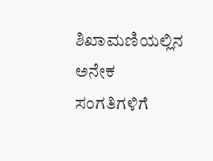ಶಿಖಾಮಣಿಯಲ್ಲಿನ ಅನೇಕ ಸಂಗತಿಗಳಿಗೆ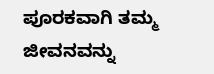ಪೂರಕವಾಗಿ ತಮ್ಮ ಜೀವನವನ್ನು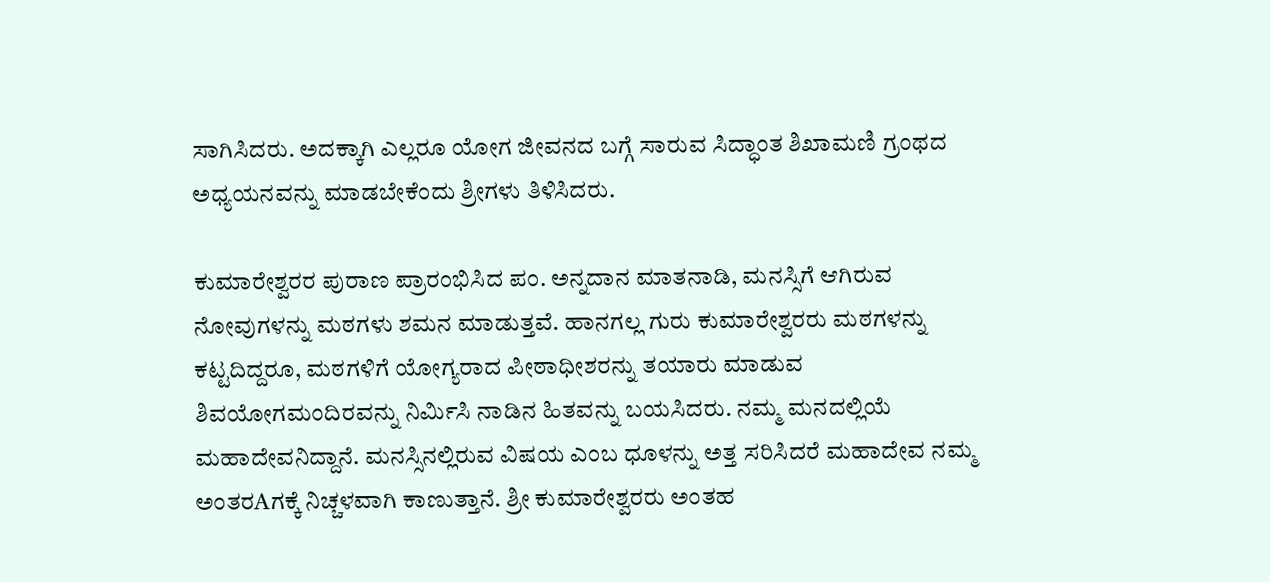ಸಾಗಿಸಿದರು. ಅದಕ್ಕಾಗಿ ಎಲ್ಲರೂ ಯೋಗ ಜೀವನದ ಬಗ್ಗೆ ಸಾರುವ ಸಿದ್ಧಾಂತ ಶಿಖಾಮಣಿ ಗ್ರಂಥದ ಅಧ್ಯಯನವನ್ನು ಮಾಡಬೇಕೆಂದು ಶ್ರೀಗಳು ತಿಳಿಸಿದರು.

ಕುಮಾರೇಶ್ವರರ ಪುರಾಣ ಪ್ರಾರಂಭಿಸಿದ ಪಂ. ಅನ್ನದಾನ ಮಾತನಾಡಿ, ಮನಸ್ಸಿಗೆ ಆಗಿರುವ ನೋವುಗಳನ್ನು ಮಠಗಳು ಶಮನ ಮಾಡುತ್ತವೆ. ಹಾನಗಲ್ಲ ಗುರು ಕುಮಾರೇಶ್ವರರು ಮಠಗಳನ್ನು ಕಟ್ಟದಿದ್ದರೂ, ಮಠಗಳಿಗೆ ಯೋಗ್ಯರಾದ ಪೀಠಾಧೀಶರನ್ನು ತಯಾರು ಮಾಡುವ ಶಿವಯೋಗಮಂದಿರವನ್ನು ನಿರ್ಮಿಸಿ ನಾಡಿನ ಹಿತವನ್ನು ಬಯಸಿದರು. ನಮ್ಮ ಮನದಲ್ಲಿಯೆ ಮಹಾದೇವನಿದ್ದಾನೆ. ಮನಸ್ಸಿನಲ್ಲಿರುವ ವಿಷಯ ಎಂಬ ಧೂಳನ್ನು ಅತ್ತ ಸರಿಸಿದರೆ ಮಹಾದೇವ ನಮ್ಮ ಅಂತರAಗಕ್ಕೆ ನಿಚ್ಚಳವಾಗಿ ಕಾಣುತ್ತಾನೆ. ಶ್ರೀ ಕುಮಾರೇಶ್ವರರು ಅಂತಹ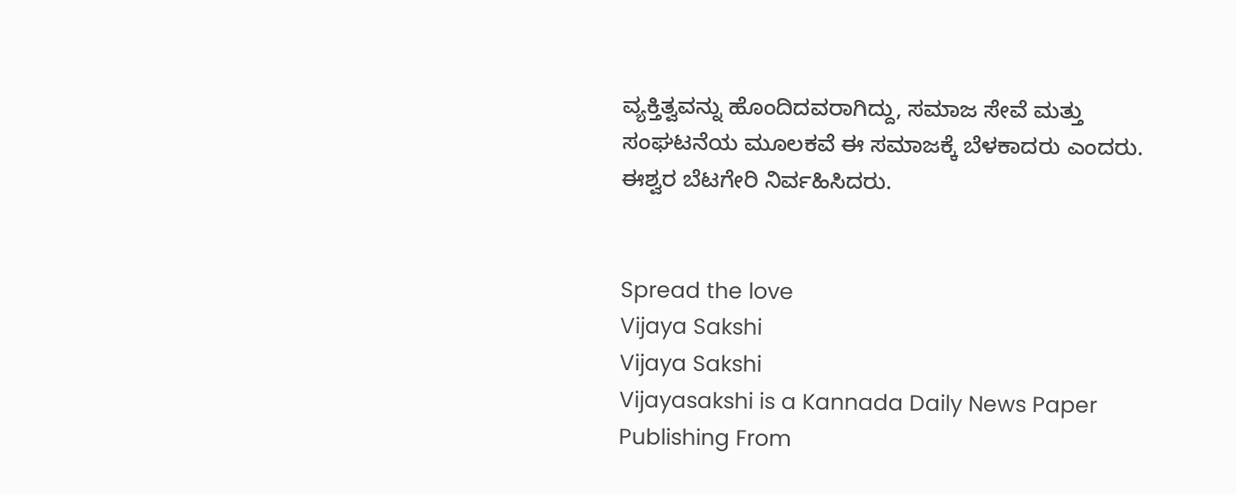ವ್ಯಕ್ತಿತ್ವವನ್ನು ಹೊಂದಿದವರಾಗಿದ್ದು, ಸಮಾಜ ಸೇವೆ ಮತ್ತು ಸಂಘಟನೆಯ ಮೂಲಕವೆ ಈ ಸಮಾಜಕ್ಕೆ ಬೆಳಕಾದರು ಎಂದರು. ಈಶ್ವರ ಬೆಟಗೇರಿ ನಿರ್ವಹಿಸಿದರು.


Spread the love
Vijaya Sakshi
Vijaya Sakshi
Vijayasakshi is a Kannada Daily News Paper Publishing From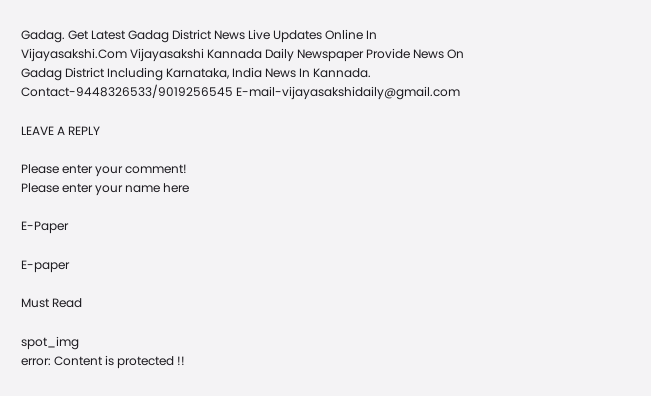Gadag. Get Latest Gadag District News Live Updates Online In Vijayasakshi.Com Vijayasakshi Kannada Daily Newspaper Provide News On Gadag District Including Karnataka, India News In Kannada. Contact-9448326533/9019256545 E-mail-vijayasakshidaily@gmail.com

LEAVE A REPLY

Please enter your comment!
Please enter your name here

E-Paper

E-paper

Must Read

spot_img
error: Content is protected !!